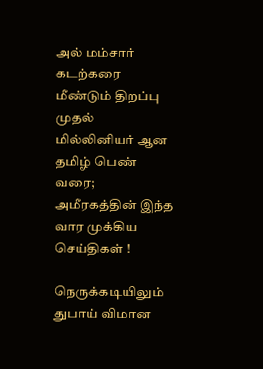அல் மம்சார் கடற்கரை  மீண்டும் திறப்பு முதல் மில்லினியர் ஆன தமிழ் பெண் வரை; அமீரகத்தின் இந்த வார முக்கிய செய்திகள் !

நெருக்கடியிலும் துபாய் விமான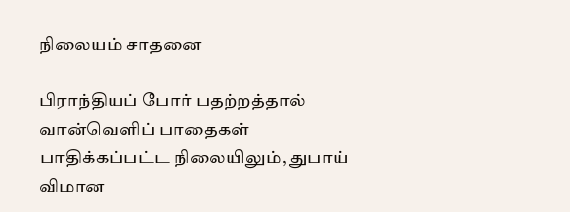நிலையம் சாதனை

பிராந்தியப் போர் பதற்றத்தால் வான்வெளிப் பாதைகள் பாதிக்கப்பட்ட நிலையிலும், துபாய் விமான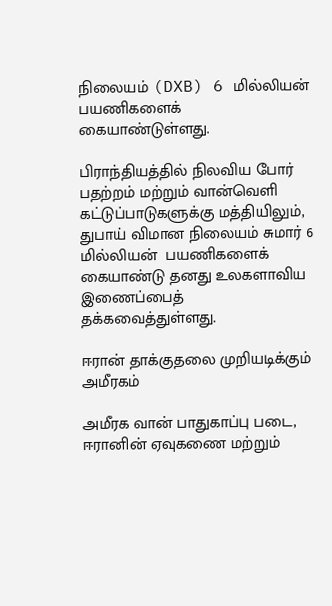நிலையம் (DXB) 6 மில்லியன்  பயணிகளைக் கையாண்டுள்ளது.

பிராந்தியத்தில் நிலவிய போர் பதற்றம் மற்றும் வான்வெளி கட்டுப்பாடுகளுக்கு மத்தியிலும், துபாய் விமான நிலையம் சுமார் 6 மில்லியன்  பயணிகளைக் கையாண்டு தனது உலகளாவிய இணைப்பைத் தக்கவைத்துள்ளது.

ஈரான் தாக்குதலை முறியடிக்கும் அமீரகம்

அமீரக வான் பாதுகாப்பு படை, ஈரானின் ஏவுகணை மற்றும்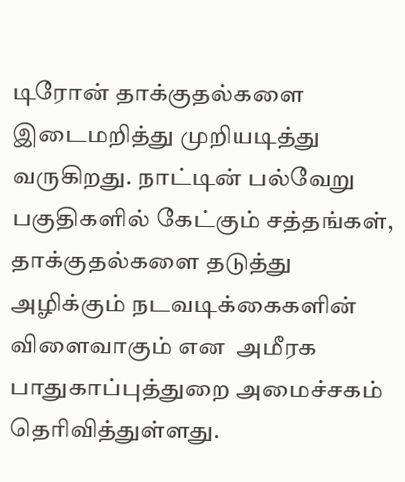டிரோன் தாக்குதல்களை இடைமறித்து முறியடித்து வருகிறது. நாட்டின் பல்வேறு பகுதிகளில் கேட்கும் சத்தங்கள், தாக்குதல்களை தடுத்து அழிக்கும் நடவடிக்கைகளின் விளைவாகும் என  அமீரக பாதுகாப்புத்துறை அமைச்சகம் தெரிவித்துள்ளது.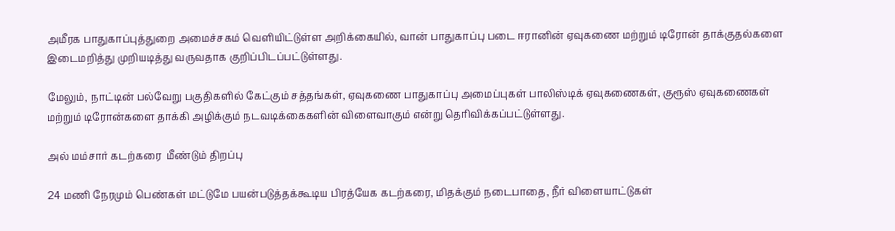அமீரக பாதுகாப்புத்துறை அமைச்சகம் வெளியிட்டுள்ள அறிக்கையில், வான் பாதுகாப்பு படை ஈரானின் ஏவுகணை மற்றும் டிரோன் தாக்குதல்களை இடைமறித்து முறியடித்து வருவதாக குறிப்பிடப்பட்டுள்ளது.

மேலும், நாட்டின் பல்வேறு பகுதிகளில் கேட்கும் சத்தங்கள், ஏவுகணை பாதுகாப்பு அமைப்புகள் பாலிஸ்டிக் ஏவுகணைகள், குரூஸ் ஏவுகணைகள் மற்றும் டிரோன்களை தாக்கி அழிக்கும் நடவடிக்கைகளின் விளைவாகும் என்று தெரிவிக்கப்பட்டுள்ளது.

அல் மம்சார் கடற்கரை  மீண்டும் திறப்பு

24 மணி நேரமும் பெண்கள் மட்டுமே பயன்படுத்தக்கூடிய பிரத்யேக கடற்கரை, மிதக்கும் நடைபாதை, நீர் விளையாட்டுகள்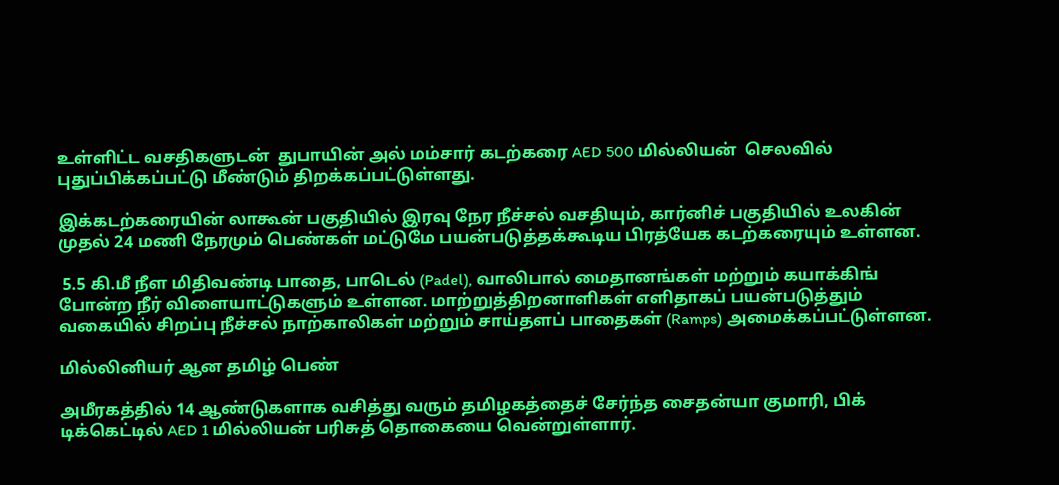உள்ளிட்ட வசதிகளுடன்  துபாயின் அல் மம்சார் கடற்கரை AED 500 மில்லியன்  செலவில் புதுப்பிக்கப்பட்டு மீண்டும் திறக்கப்பட்டுள்ளது.

இக்கடற்கரையின் லாகூன் பகுதியில் இரவு நேர நீச்சல் வசதியும், கார்னிச் பகுதியில் உலகின் முதல் 24 மணி நேரமும் பெண்கள் மட்டுமே பயன்படுத்தக்கூடிய பிரத்யேக கடற்கரையும் உள்ளன.

 5.5 கி.மீ நீள மிதிவண்டி பாதை, பாடெல் (Padel), வாலிபால் மைதானங்கள் மற்றும் கயாக்கிங் போன்ற நீர் விளையாட்டுகளும் உள்ளன. மாற்றுத்திறனாளிகள் எளிதாகப் பயன்படுத்தும் வகையில் சிறப்பு நீச்சல் நாற்காலிகள் மற்றும் சாய்தளப் பாதைகள் (Ramps) அமைக்கப்பட்டுள்ளன.

மில்லினியர் ஆன தமிழ் பெண்

அமீரகத்தில் 14 ஆண்டுகளாக வசித்து வரும் தமிழகத்தைச் சேர்ந்த சைதன்யா குமாரி, பிக் டிக்கெட்டில் AED 1 மில்லியன் பரிசுத் தொகையை வென்றுள்ளார்.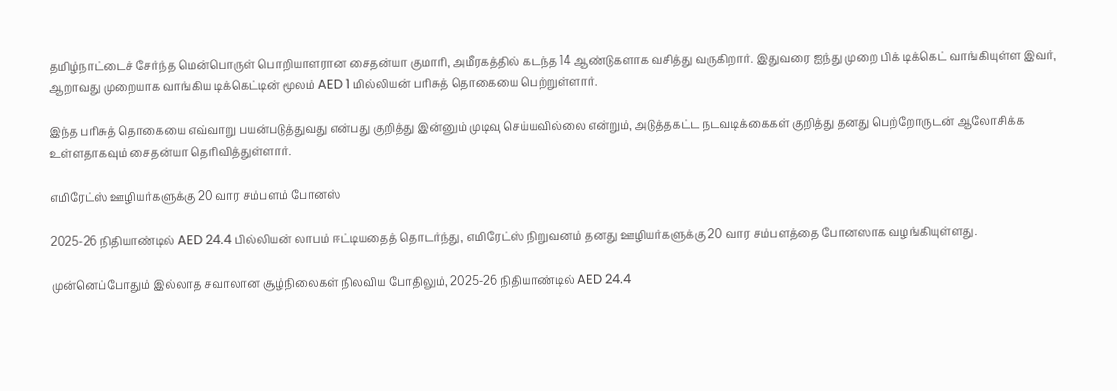தமிழ்நாட்டைச் சேர்ந்த மென்பொருள் பொறியாளரான சைதன்யா குமாரி, அமீரகத்தில் கடந்த 14 ஆண்டுகளாக வசித்து வருகிறார். இதுவரை ஐந்து முறை பிக் டிக்கெட் வாங்கியுள்ள இவர், ஆறாவது முறையாக வாங்கிய டிக்கெட்டின் மூலம் AED 1 மில்லியன் பரிசுத் தொகையை பெற்றுள்ளார்.

இந்த பரிசுத் தொகையை எவ்வாறு பயன்படுத்துவது என்பது குறித்து இன்னும் முடிவு செய்யவில்லை என்றும், அடுத்தகட்ட நடவடிக்கைகள் குறித்து தனது பெற்றோருடன் ஆலோசிக்க உள்ளதாகவும் சைதன்யா தெரிவித்துள்ளார்.

எமிரேட்ஸ் ஊழியர்களுக்கு 20 வார சம்பளம் போனஸ்

2025-26 நிதியாண்டில் AED 24.4 பில்லியன் லாபம் ஈட்டியதைத் தொடர்ந்து, எமிரேட்ஸ் நிறுவனம் தனது ஊழியர்களுக்கு 20 வார சம்பளத்தை போனஸாக வழங்கியுள்ளது.

முன்னெப்போதும் இல்லாத சவாலான சூழ்நிலைகள் நிலவிய போதிலும், 2025-26 நிதியாண்டில் AED 24.4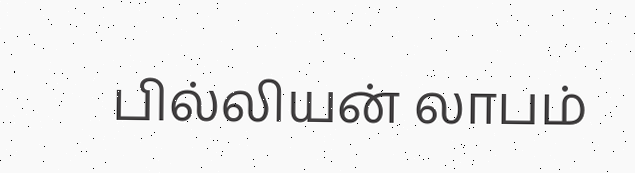பில்லியன் லாபம்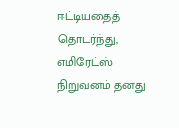ஈட்டியதைத் தொடர்ந்து, எமிரேட்ஸ் நிறுவனம் தனது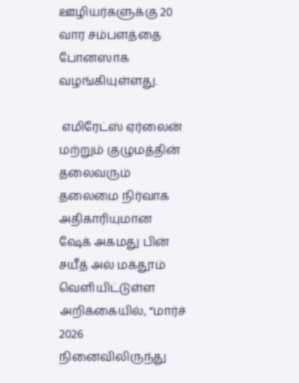ஊழியர்களுக்கு 20 வார சம்பளத்தை போனஸாக வழங்கியுள்ளது.

 எமிரேட்ஸ் ஏர்லைன் மற்றும் குழுமத்தின் தலைவரும் தலைமை நிர்வாக அதிகாரியுமான ஷேக் அகமது பின் சயீத் அல் மக்தூம் வெளியிட்டுள்ள அறிக்கையில், “மார்ச் 2026 நினைவிலிருந்து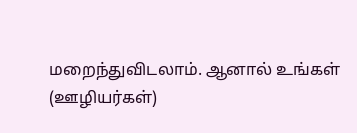மறைந்துவிடலாம். ஆனால் உங்கள் (ஊழியர்கள்)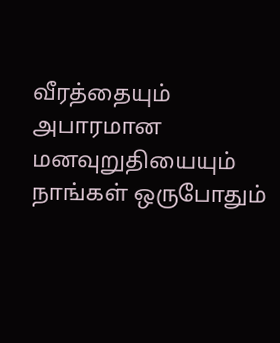வீரத்தையும் அபாரமான மனவுறுதியையும் நாங்கள் ஒருபோதும்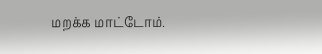மறக்க மாட்டோம்.